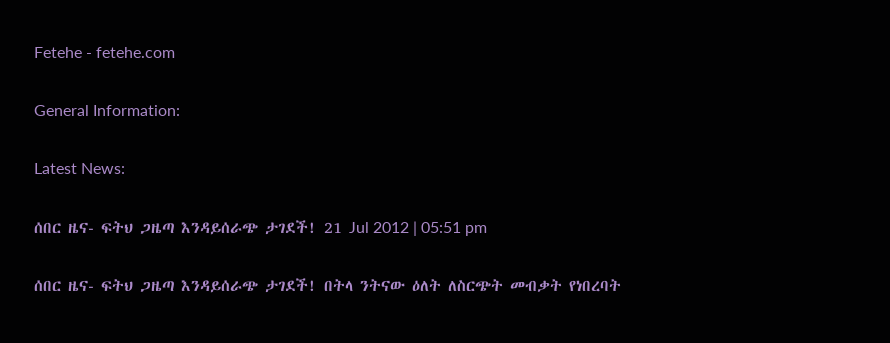Fetehe - fetehe.com

General Information:

Latest News:

ሰበር ዜና- ፍትህ ጋዜጣ እንዳይሰራጭ ታገደች! 21 Jul 2012 | 05:51 pm

ሰበር ዜና- ፍትህ ጋዜጣ እንዳይሰራጭ ታገደች! በትላ ንትናው ዕለት ለስርጭት መብቃት የነበረባት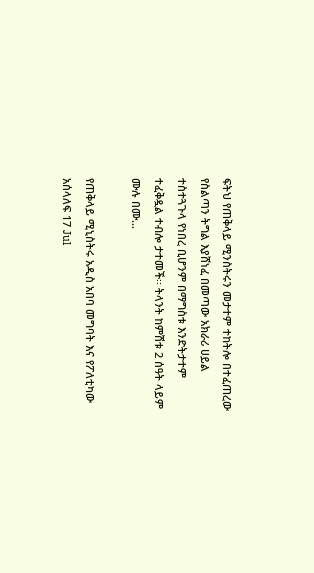ፍትህ የጠቅላይ ሚንስትሩን መታተም ተከትሎ በተፈጠረው የስልጣን ትግል እያሸነፈ በመጣው አክራሪ ሀይል ተስተጓጉላ የነበረ ቢሆንም በማግስቱ እንድትታተም ተፈቅዷል ተብሎ ታተመች፡፡ ትላንት ከምሽቱ 2 ሰዓት ላይም ሙሉ በሙ...

የጠቅላይ ሚኒስትሩ አዲስ አበባ መግባት እና የፖለቲካው አሰላለፍ 17 Jul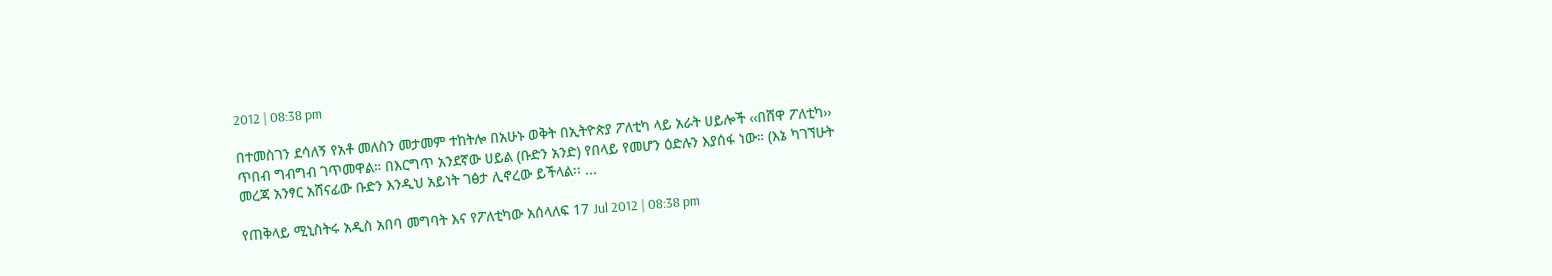2012 | 08:38 pm

በተመስገን ደሳለኝ የአቶ መለስን መታመም ተከትሎ በአሁኑ ወቅት በኢትዮጵያ ፖለቲካ ላይ አራት ሀይሎች ‹‹በሸዋ ፖለቲካ›› ጥበብ ግብግብ ገጥመዋል። በእርግጥ አንደኛው ሀይል (ቡድን አንድ) የበላይ የመሆን ዕድሉን እያሰፋ ነው። (እኔ ካገኘሁት መረጃ አንፃር አሸናፊው ቡድን እንዲህ አይነት ገፅታ ሊኖረው ይችላል፡፡ ...

የጠቅላይ ሚኒስትሩ አዲስ አበባ መግባት እና የፖለቲካው አሰላለፍ 17 Jul 2012 | 08:38 pm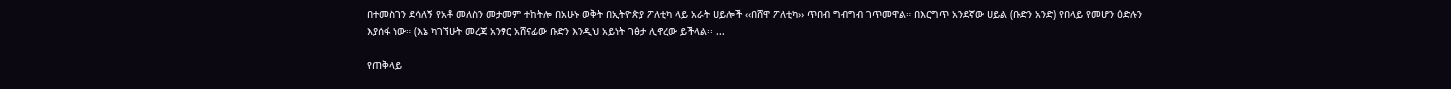በተመስገን ደሳለኝ የአቶ መለስን መታመም ተከትሎ በአሁኑ ወቅት በኢትዮጵያ ፖለቲካ ላይ አራት ሀይሎች ‹‹በሸዋ ፖለቲካ›› ጥበብ ግብግብ ገጥመዋል። በእርግጥ አንደኛው ሀይል (ቡድን አንድ) የበላይ የመሆን ዕድሉን እያሰፋ ነው። (እኔ ካገኘሁት መረጃ አንፃር አሸናፊው ቡድን እንዲህ አይነት ገፅታ ሊኖረው ይችላል፡፡ ...

የጠቅላይ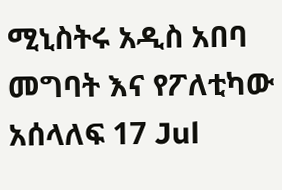ሚኒስትሩ አዲስ አበባ መግባት እና የፖለቲካው አሰላለፍ 17 Jul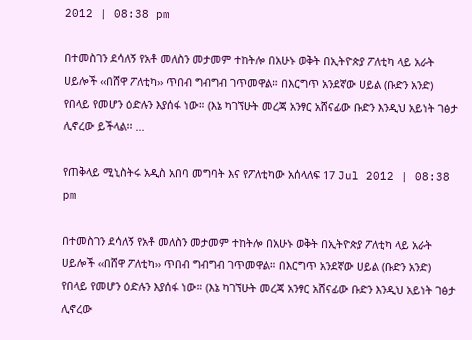2012 | 08:38 pm

በተመስገን ደሳለኝ የአቶ መለስን መታመም ተከትሎ በአሁኑ ወቅት በኢትዮጵያ ፖለቲካ ላይ አራት ሀይሎች ‹‹በሸዋ ፖለቲካ›› ጥበብ ግብግብ ገጥመዋል። በእርግጥ አንደኛው ሀይል (ቡድን አንድ) የበላይ የመሆን ዕድሉን እያሰፋ ነው። (እኔ ካገኘሁት መረጃ አንፃር አሸናፊው ቡድን እንዲህ አይነት ገፅታ ሊኖረው ይችላል፡፡ ...

የጠቅላይ ሚኒስትሩ አዲስ አበባ መግባት እና የፖለቲካው አሰላለፍ 17 Jul 2012 | 08:38 pm

በተመስገን ደሳለኝ የአቶ መለስን መታመም ተከትሎ በአሁኑ ወቅት በኢትዮጵያ ፖለቲካ ላይ አራት ሀይሎች ‹‹በሸዋ ፖለቲካ›› ጥበብ ግብግብ ገጥመዋል። በእርግጥ አንደኛው ሀይል (ቡድን አንድ) የበላይ የመሆን ዕድሉን እያሰፋ ነው። (እኔ ካገኘሁት መረጃ አንፃር አሸናፊው ቡድን እንዲህ አይነት ገፅታ ሊኖረው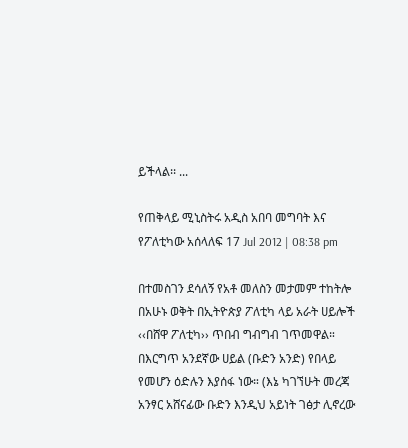ይችላል፡፡ ...

የጠቅላይ ሚኒስትሩ አዲስ አበባ መግባት እና የፖለቲካው አሰላለፍ 17 Jul 2012 | 08:38 pm

በተመስገን ደሳለኝ የአቶ መለስን መታመም ተከትሎ በአሁኑ ወቅት በኢትዮጵያ ፖለቲካ ላይ አራት ሀይሎች ‹‹በሸዋ ፖለቲካ›› ጥበብ ግብግብ ገጥመዋል። በእርግጥ አንደኛው ሀይል (ቡድን አንድ) የበላይ የመሆን ዕድሉን እያሰፋ ነው። (እኔ ካገኘሁት መረጃ አንፃር አሸናፊው ቡድን እንዲህ አይነት ገፅታ ሊኖረው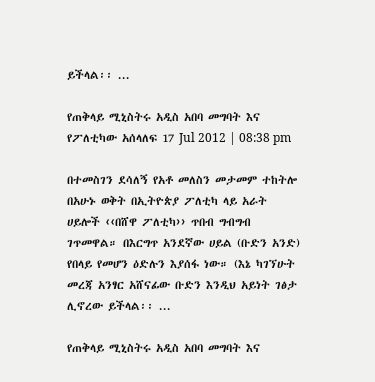ይችላል፡፡ ...

የጠቅላይ ሚኒስትሩ አዲስ አበባ መግባት እና የፖለቲካው አሰላለፍ 17 Jul 2012 | 08:38 pm

በተመስገን ደሳለኝ የአቶ መለስን መታመም ተከትሎ በአሁኑ ወቅት በኢትዮጵያ ፖለቲካ ላይ አራት ሀይሎች ‹‹በሸዋ ፖለቲካ›› ጥበብ ግብግብ ገጥመዋል። በእርግጥ አንደኛው ሀይል (ቡድን አንድ) የበላይ የመሆን ዕድሉን እያሰፋ ነው። (እኔ ካገኘሁት መረጃ አንፃር አሸናፊው ቡድን እንዲህ አይነት ገፅታ ሊኖረው ይችላል፡፡ ...

የጠቅላይ ሚኒስትሩ አዲስ አበባ መግባት እና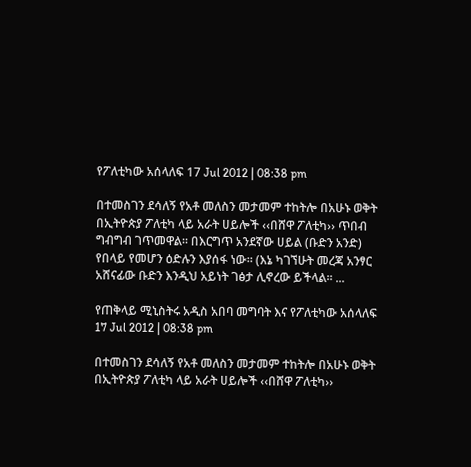የፖለቲካው አሰላለፍ 17 Jul 2012 | 08:38 pm

በተመስገን ደሳለኝ የአቶ መለስን መታመም ተከትሎ በአሁኑ ወቅት በኢትዮጵያ ፖለቲካ ላይ አራት ሀይሎች ‹‹በሸዋ ፖለቲካ›› ጥበብ ግብግብ ገጥመዋል። በእርግጥ አንደኛው ሀይል (ቡድን አንድ) የበላይ የመሆን ዕድሉን እያሰፋ ነው። (እኔ ካገኘሁት መረጃ አንፃር አሸናፊው ቡድን እንዲህ አይነት ገፅታ ሊኖረው ይችላል፡፡ ...

የጠቅላይ ሚኒስትሩ አዲስ አበባ መግባት እና የፖለቲካው አሰላለፍ 17 Jul 2012 | 08:38 pm

በተመስገን ደሳለኝ የአቶ መለስን መታመም ተከትሎ በአሁኑ ወቅት በኢትዮጵያ ፖለቲካ ላይ አራት ሀይሎች ‹‹በሸዋ ፖለቲካ››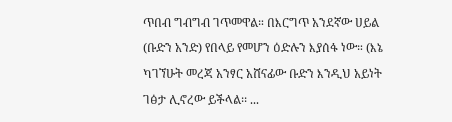ጥበብ ግብግብ ገጥመዋል። በእርግጥ አንደኛው ሀይል (ቡድን አንድ) የበላይ የመሆን ዕድሉን እያሰፋ ነው። (እኔ ካገኘሁት መረጃ አንፃር አሸናፊው ቡድን እንዲህ አይነት ገፅታ ሊኖረው ይችላል፡፡ ...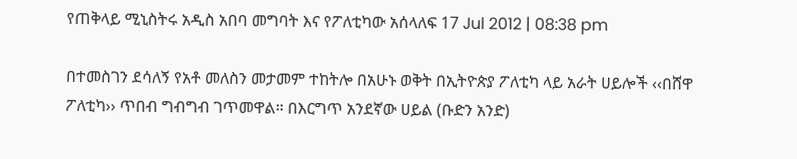የጠቅላይ ሚኒስትሩ አዲስ አበባ መግባት እና የፖለቲካው አሰላለፍ 17 Jul 2012 | 08:38 pm

በተመስገን ደሳለኝ የአቶ መለስን መታመም ተከትሎ በአሁኑ ወቅት በኢትዮጵያ ፖለቲካ ላይ አራት ሀይሎች ‹‹በሸዋ ፖለቲካ›› ጥበብ ግብግብ ገጥመዋል። በእርግጥ አንደኛው ሀይል (ቡድን አንድ)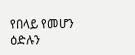የበላይ የመሆን ዕድሉን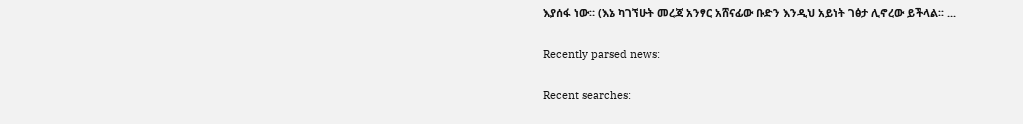እያሰፋ ነው። (እኔ ካገኘሁት መረጃ አንፃር አሸናፊው ቡድን እንዲህ አይነት ገፅታ ሊኖረው ይችላል፡፡ ...

Recently parsed news:

Recent searches: